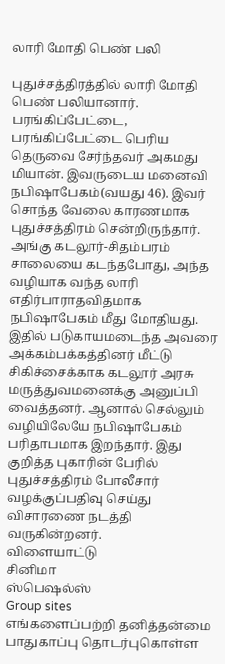லாரி மோதி பெண் பலி

புதுச்சத்திரத்தில் லாரி மோதி பெண் பலியானார்.
பரங்கிப்பேட்டை,
பரங்கிப்பேட்டை பெரிய தெருவை சேர்ந்தவர் அகமது மியான். இவருடைய மனைவி நபிஷாபேகம்(வயது 46). இவர் சொந்த வேலை காரணமாக புதுச்சத்திரம் சென்றிருந்தார். அங்கு கடலூர்-சிதம்பரம் சாலையை கடந்தபோது, அந்த வழியாக வந்த லாரி எதிர்பாராதவிதமாக நபிஷாபேகம் மீது மோதியது. இதில் படுகாயமடைந்த அவரை அக்கம்பக்கத்தினர் மீட்டு சிகிச்சைக்காக கடலூர் அரசு மருத்துவமனைக்கு அனுப்பி வைத்தனர். ஆனால் செல்லும் வழியிலேயே நபிஷாபேகம் பரிதாபமாக இறந்தார். இது குறித்த புகாரின் பேரில் புதுச்சத்திரம் போலீசார் வழக்குப்பதிவு செய்து விசாரணை நடத்தி வருகின்றனர்.
விளையாட்டு
சினிமா
ஸ்பெஷல்ஸ்
Group sites
எங்களைப்பற்றி தனித்தன்மை பாதுகாப்பு தொடர்புகொள்ள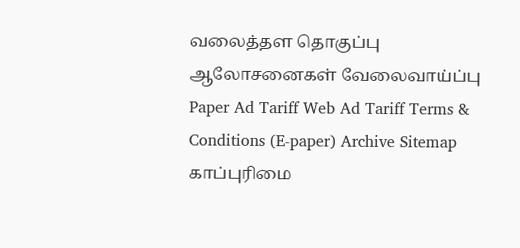வலைத்தள தொகுப்பு ஆலோசனைகள் வேலைவாய்ப்பு
Paper Ad Tariff Web Ad Tariff Terms & Conditions (E-paper) Archive Sitemap
காப்புரிமை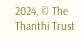2024, © The Thanthi Trust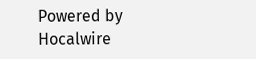Powered by Hocalwire